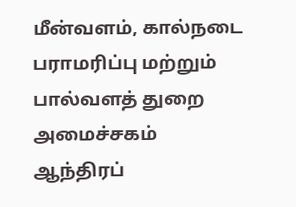மீன்வளம், கால்நடை பராமரிப்பு மற்றும் பால்வளத் துறை அமைச்சகம்
ஆந்திரப்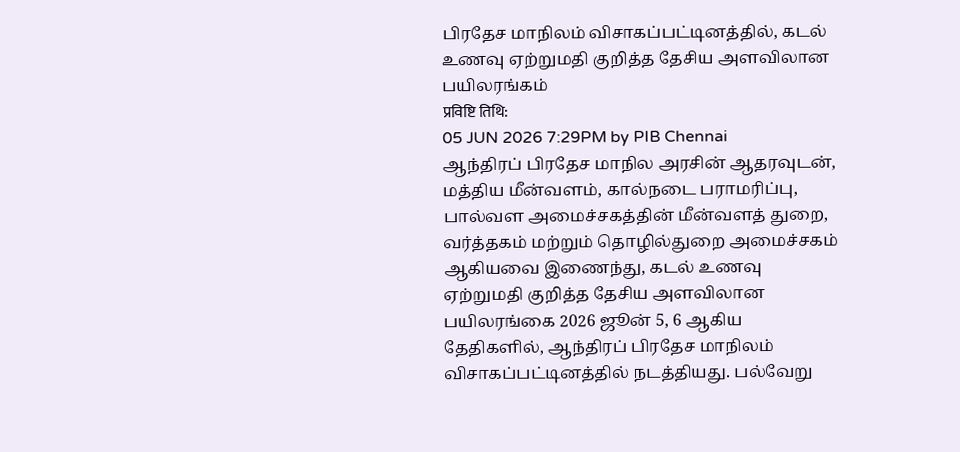பிரதேச மாநிலம் விசாகப்பட்டினத்தில், கடல் உணவு ஏற்றுமதி குறித்த தேசிய அளவிலான பயிலரங்கம்
प्रविष्टि तिथि:
05 JUN 2026 7:29PM by PIB Chennai
ஆந்திரப் பிரதேச மாநில அரசின் ஆதரவுடன், மத்திய மீன்வளம், கால்நடை பராமரிப்பு, பால்வள அமைச்சகத்தின் மீன்வளத் துறை, வர்த்தகம் மற்றும் தொழில்துறை அமைச்சகம் ஆகியவை இணைந்து, கடல் உணவு ஏற்றுமதி குறித்த தேசிய அளவிலான பயிலரங்கை 2026 ஜூன் 5, 6 ஆகிய தேதிகளில், ஆந்திரப் பிரதேச மாநிலம் விசாகப்பட்டினத்தில் நடத்தியது. பல்வேறு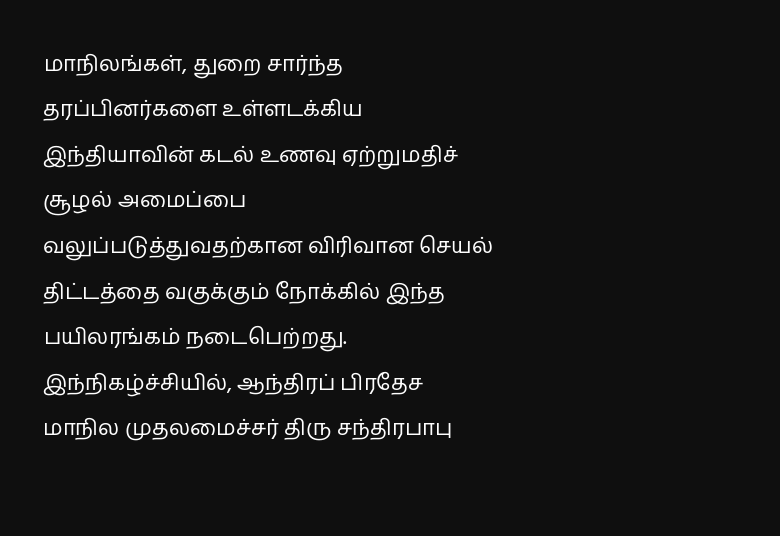மாநிலங்கள், துறை சார்ந்த தரப்பினர்களை உள்ளடக்கிய இந்தியாவின் கடல் உணவு ஏற்றுமதிச் சூழல் அமைப்பை வலுப்படுத்துவதற்கான விரிவான செயல் திட்டத்தை வகுக்கும் நோக்கில் இந்த பயிலரங்கம் நடைபெற்றது. இந்நிகழ்ச்சியில், ஆந்திரப் பிரதேச மாநில முதலமைச்சர் திரு சந்திரபாபு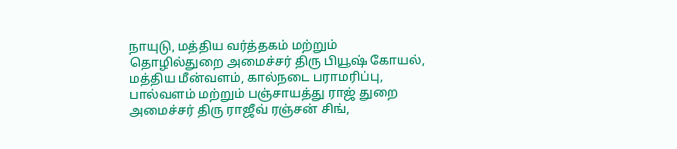நாயுடு, மத்திய வர்த்தகம் மற்றும் தொழில்துறை அமைச்சர் திரு பியூஷ் கோயல், மத்திய மீன்வளம், கால்நடை பராமரிப்பு, பால்வளம் மற்றும் பஞ்சாயத்து ராஜ் துறை அமைச்சர் திரு ராஜீவ் ரஞ்சன் சிங்,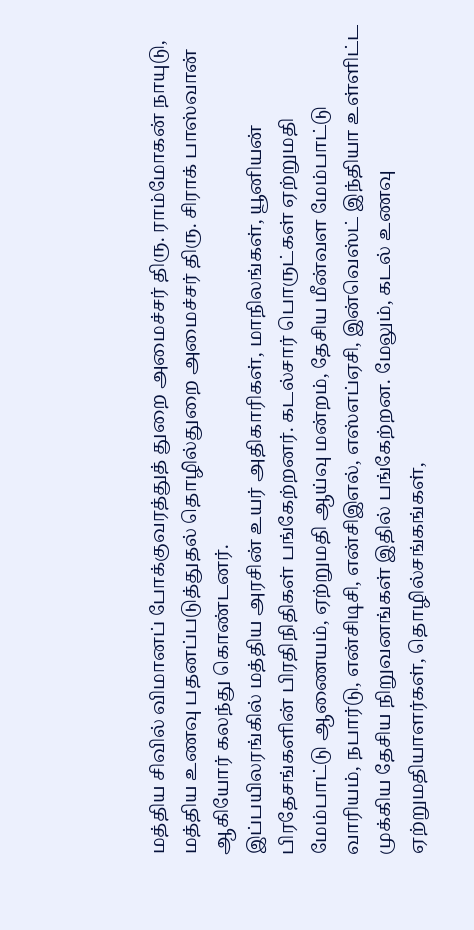மத்திய சிவில் விமானப் போக்குவரத்துத் துறை அமைச்சர் திரு. ராம்மோகன் நாயுடு, மத்திய உணவு பதனப்படுத்துதல் தொழில்துறை அமைச்சர் திரு. சிராக் பாஸ்வான் ஆகியோர் கலந்து கொண்டனர்.
இப்பயிலரங்கில் மத்திய அரசின் உயர் அதிகாரிகள், மாநிலங்கள், யூனியன் பிரதேசங்களின் பிரதிநிதிகள் பங்கேற்றனர். கடல்சார் பொருட்கள் ஏற்றுமதி மேம்பாட்டு ஆணையம், ஏற்றுமதி ஆய்வு மன்றம், தேசிய மீன்வள மேம்பாட்டு வாரியம், நபார்டு, என்சிடிசி, என்சிஇஎல், எஸ்எப்ஏசி, இன்வெஸ்ட் இந்தியா உள்ளிட்ட முக்கிய தேசிய நிறுவனங்கள் இதில் பங்கேற்றன. மேலும், கடல் உணவு ஏற்றுமதியாளர்கள், தொழில்சங்கங்கள்,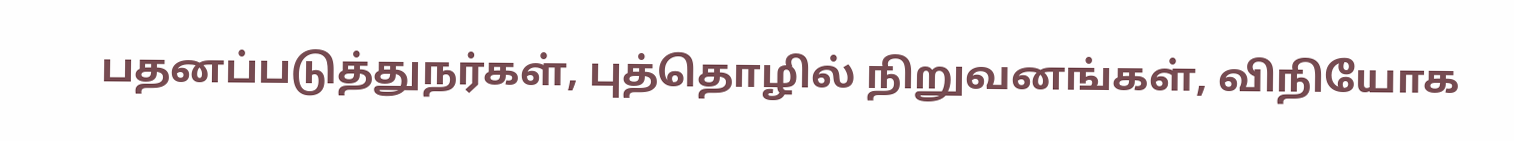பதனப்படுத்துநர்கள், புத்தொழில் நிறுவனங்கள், விநியோக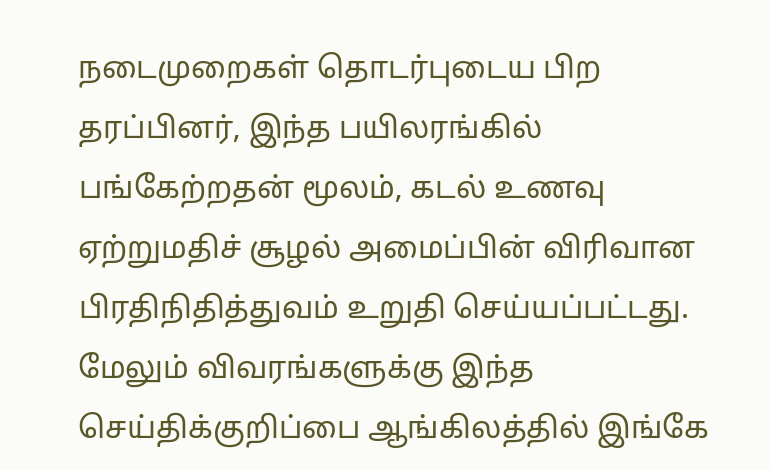நடைமுறைகள் தொடர்புடைய பிற தரப்பினர், இந்த பயிலரங்கில் பங்கேற்றதன் மூலம், கடல் உணவு ஏற்றுமதிச் சூழல் அமைப்பின் விரிவான பிரதிநிதித்துவம் உறுதி செய்யப்பட்டது.
மேலும் விவரங்களுக்கு இந்த செய்திக்குறிப்பை ஆங்கிலத்தில் இங்கே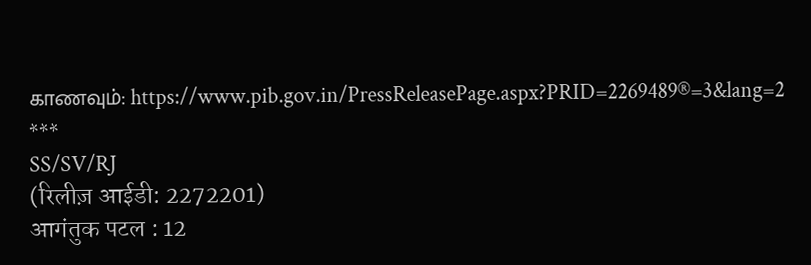காணவும்: https://www.pib.gov.in/PressReleasePage.aspx?PRID=2269489®=3&lang=2
***
SS/SV/RJ
(रिलीज़ आईडी: 2272201)
आगंतुक पटल : 12